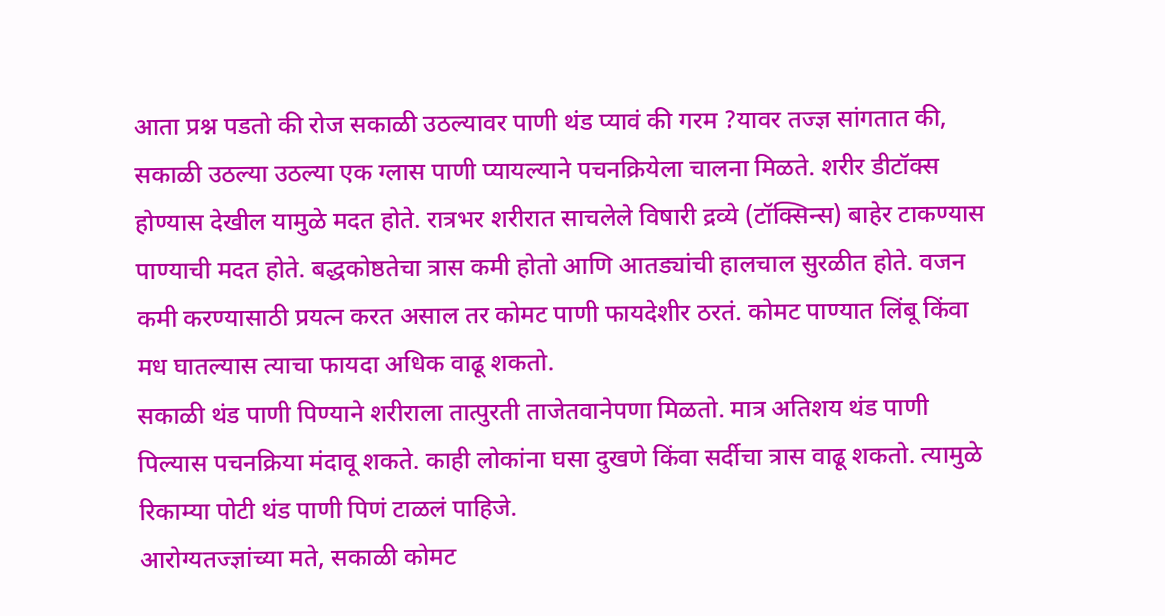आता प्रश्न पडतो की रोज सकाळी उठल्यावर पाणी थंड प्यावं की गरम ?यावर तज्ज्ञ सांगतात की, सकाळी उठल्या उठल्या एक ग्लास पाणी प्यायल्याने पचनक्रियेला चालना मिळते. शरीर डीटॉक्स होण्यास देखील यामुळे मदत होते. रात्रभर शरीरात साचलेले विषारी द्रव्ये (टॉक्सिन्स) बाहेर टाकण्यास पाण्याची मदत होते. बद्धकोष्ठतेचा त्रास कमी होतो आणि आतड्यांची हालचाल सुरळीत होते. वजन कमी करण्यासाठी प्रयत्न करत असाल तर कोमट पाणी फायदेशीर ठरतं. कोमट पाण्यात लिंबू किंवा मध घातल्यास त्याचा फायदा अधिक वाढू शकतो.
सकाळी थंड पाणी पिण्याने शरीराला तात्पुरती ताजेतवानेपणा मिळतो. मात्र अतिशय थंड पाणी पिल्यास पचनक्रिया मंदावू शकते. काही लोकांना घसा दुखणे किंवा सर्दीचा त्रास वाढू शकतो. त्यामुळे रिकाम्या पोटी थंड पाणी पिणं टाळलं पाहिजे.
आरोग्यतज्ज्ञांच्या मते, सकाळी कोमट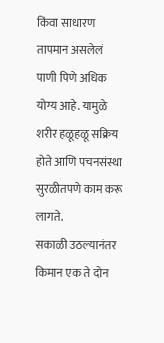किंवा साधारण तापमान असलेलं पाणी पिणे अधिक योग्य आहे. यामुळे शरीर हळूहळू सक्रिय होते आणि पचनसंस्था सुरळीतपणे काम करू लागते.
सकाळी उठल्यानंतर किमान एक ते दोन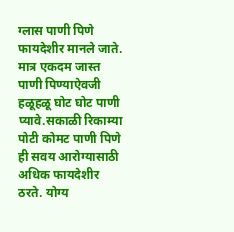ग्लास पाणी पिणे फायदेशीर मानले जाते. मात्र एकदम जास्त पाणी पिण्याऐवजी हळूहळू घोट घोट पाणी प्यावे.सकाळी रिकाम्या पोटी कोमट पाणी पिणे ही सवय आरोग्यासाठी अधिक फायदेशीर ठरते. योग्य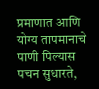प्रमाणात आणि योग्य तापमानाचे पाणी पिल्यास पचन सुधारते,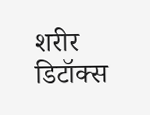शरीर डिटॉक्स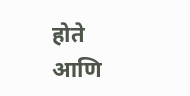होते आणि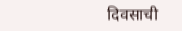दिवसाची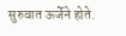सुरुवात ऊर्जेने होते.